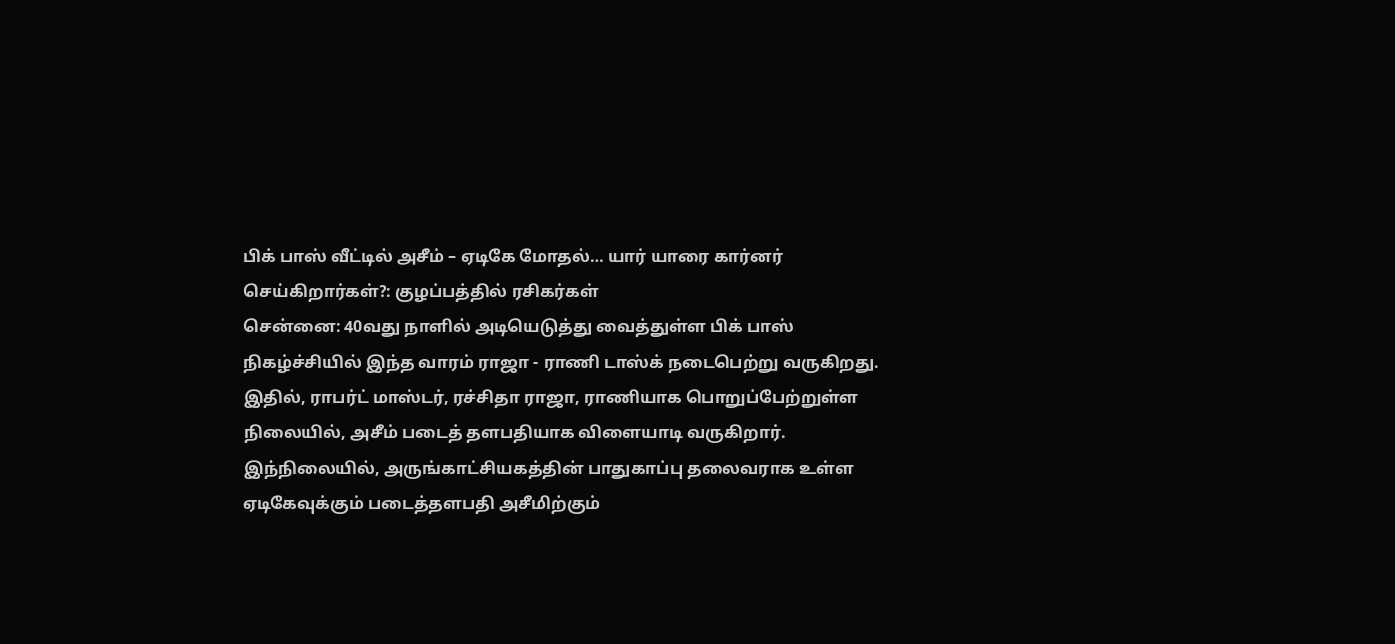பிக் பாஸ் வீட்டில் அசீம் – ஏடிகே மோதல்… யார் யாரை கார்னர் செய்கிறார்கள்?: குழப்பத்தில் ரசிகர்கள்
சென்னை: 40வது நாளில் அடியெடுத்து வைத்துள்ள பிக் பாஸ் நிகழ்ச்சியில் இந்த வாரம் ராஜா - ராணி டாஸ்க் நடைபெற்று வருகிறது.
இதில், ராபர்ட் மாஸ்டர், ரச்சிதா ராஜா, ராணியாக பொறுப்பேற்றுள்ள நிலையில், அசீம் படைத் தளபதியாக விளையாடி வருகிறார்.
இந்நிலையில், அருங்காட்சியகத்தின் பாதுகாப்பு தலைவராக உள்ள ஏடிகேவுக்கும் படைத்தளபதி அசீமிற்கும்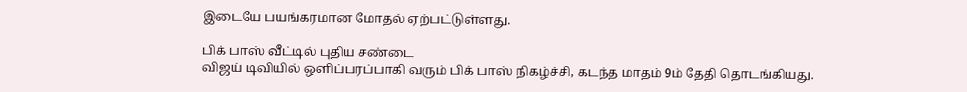இடையே பயங்கரமான மோதல் ஏற்பட்டுள்ளது.

பிக் பாஸ் வீட்டில் புதிய சண்டை
விஜய் டிவியில் ஒளிப்பரப்பாகி வரும் பிக் பாஸ் நிகழ்ச்சி, கடந்த மாதம் 9ம் தேதி தொடங்கியது.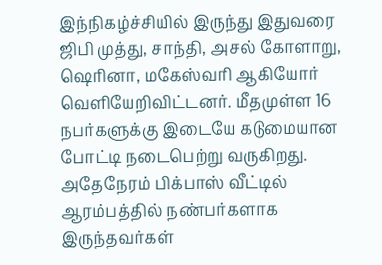இந்நிகழ்ச்சியில் இருந்து இதுவரை ஜிபி முத்து, சாந்தி, அசல் கோளாறு, ஷெரினா, மகேஸ்வரி ஆகியோர் வெளியேறிவிட்டனர். மீதமுள்ள 16 நபர்களுக்கு இடையே கடுமையான போட்டி நடைபெற்று வருகிறது. அதேநேரம் பிக்பாஸ் வீட்டில் ஆரம்பத்தில் நண்பர்களாக இருந்தவர்கள்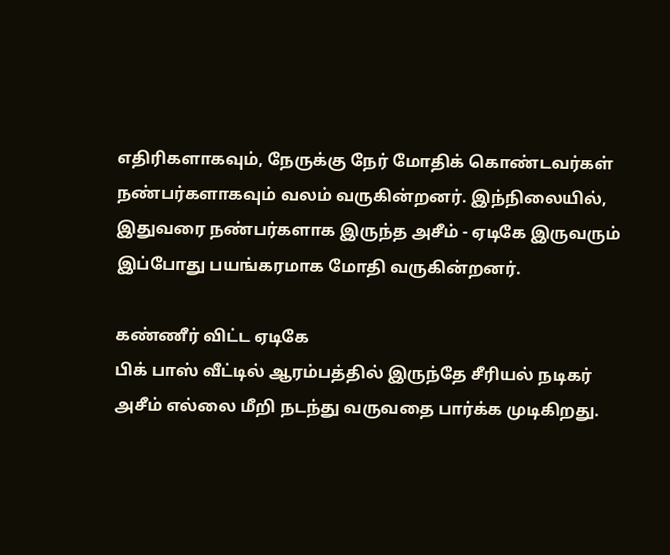எதிரிகளாகவும், நேருக்கு நேர் மோதிக் கொண்டவர்கள் நண்பர்களாகவும் வலம் வருகின்றனர். இந்நிலையில், இதுவரை நண்பர்களாக இருந்த அசீம் - ஏடிகே இருவரும் இப்போது பயங்கரமாக மோதி வருகின்றனர்.

கண்ணீர் விட்ட ஏடிகே
பிக் பாஸ் வீட்டில் ஆரம்பத்தில் இருந்தே சீரியல் நடிகர் அசீம் எல்லை மீறி நடந்து வருவதை பார்க்க முடிகிறது.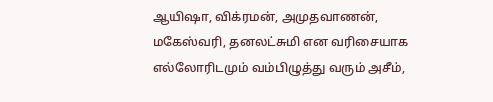ஆயிஷா, விக்ரமன், அமுதவாணன், மகேஸ்வரி, தனலட்சுமி என வரிசையாக எல்லோரிடமும் வம்பிழுத்து வரும் அசீம்,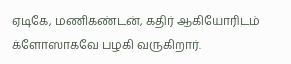ஏடிகே, மணிகண்டன், கதிர் ஆகியோரிடம் க்ளோஸாகவே பழகி வருகிறார்.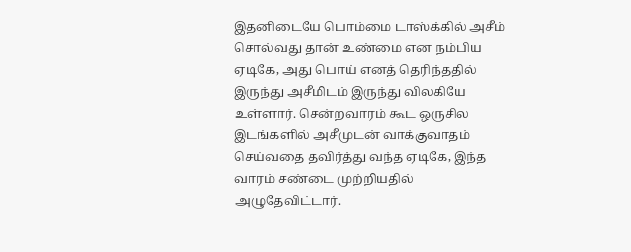இதனிடையே பொம்மை டாஸ்க்கில் அசீம் சொல்வது தான் உண்மை என நம்பிய ஏடிகே, அது பொய் எனத் தெரிந்ததில் இருந்து அசீமிடம் இருந்து விலகியே உள்ளார். சென்றவாரம் கூட ஒருசில இடங்களில் அசீமுடன் வாக்குவாதம் செய்வதை தவிர்த்து வந்த ஏடிகே, இந்த வாரம் சண்டை முற்றியதில் அழுதேவிட்டார்.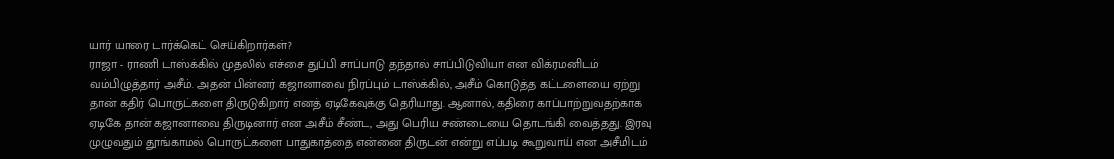யார் யாரை டார்க்கெட் செய்கிறார்கள்?
ராஜா - ராணி டாஸ்க்கில் முதலில் எச்சை துப்பி சாப்பாடு தந்தால் சாப்பிடுவியா என விக்ரமனிடம் வம்பிழுத்தார் அசீம். அதன் பின்னர் கஜானாவை நிரப்பும் டாஸ்க்கில், அசீம் கொடுத்த கட்டளையை ஏற்று தான் கதிர் பொருட்களை திருடுகிறார் எனத் ஏடிகேவுக்கு தெரியாது. ஆனால், கதிரை காப்பாற்றுவதற்காக ஏடிகே தான் கஜானாவை திருடினார் என அசீம் சீண்ட, அது பெரிய சண்டையை தொடங்கி வைத்தது. இரவு முழுவதும் தூங்காமல் பொருட்களை பாதுகாத்தை என்னை திருடன் என்று எப்படி கூறுவாய் என அசீமிடம்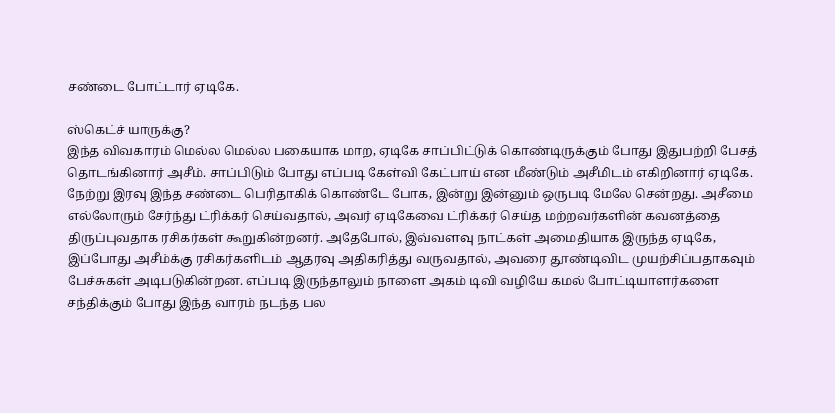சண்டை போட்டார் ஏடிகே.

ஸ்கெட்ச் யாருக்கு?
இந்த விவகாரம் மெல்ல மெல்ல பகையாக மாற, ஏடிகே சாப்பிட்டுக் கொண்டிருக்கும் போது இதுபற்றி பேசத் தொடங்கினார் அசீம். சாப்பிடும் போது எப்படி கேள்வி கேட்பாய் என மீண்டும் அசீமிடம் எகிறினார் ஏடிகே. நேற்று இரவு இந்த சண்டை பெரிதாகிக் கொண்டே போக, இன்று இன்னும் ஒருபடி மேலே சென்றது. அசீமை எல்லோரும் சேர்ந்து ட்ரிக்கர் செய்வதால், அவர் ஏடிகேவை ட்ரிக்கர் செய்த மற்றவர்களின் கவனத்தை திருப்புவதாக ரசிகர்கள் கூறுகின்றனர். அதேபோல், இவ்வளவு நாட்கள் அமைதியாக இருந்த ஏடிகே, இப்போது அசீம்க்கு ரசிகர்களிடம் ஆதரவு அதிகரித்து வருவதால், அவரை தூண்டிவிட முயற்சிப்பதாகவும் பேச்சுகள் அடிபடுகின்றன. எப்படி இருந்தாலும் நாளை அகம் டிவி வழியே கமல் போட்டியாளர்களை சந்திக்கும் போது இந்த வாரம் நடந்த பல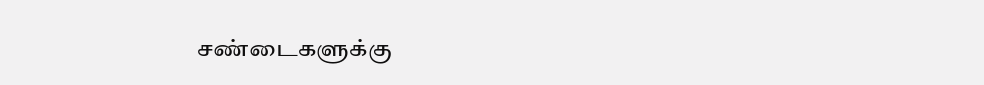சண்டைகளுக்கு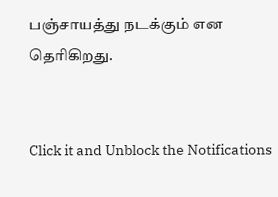பஞ்சாயத்து நடக்கும் என தெரிகிறது.


Click it and Unblock the Notifications